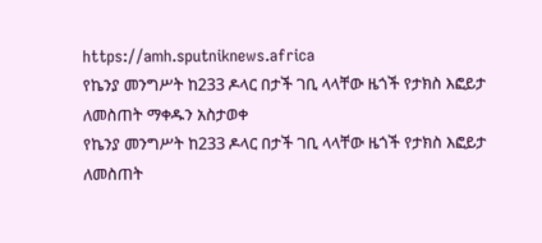https://amh.sputniknews.africa
የኬንያ መንግሥት ከ233 ዶላር በታች ገቢ ላላቸው ዜጎች የታክስ እፎይታ ለመስጠት ማቀዱን አስታወቀ
የኬንያ መንግሥት ከ233 ዶላር በታች ገቢ ላላቸው ዜጎች የታክስ እፎይታ ለመስጠት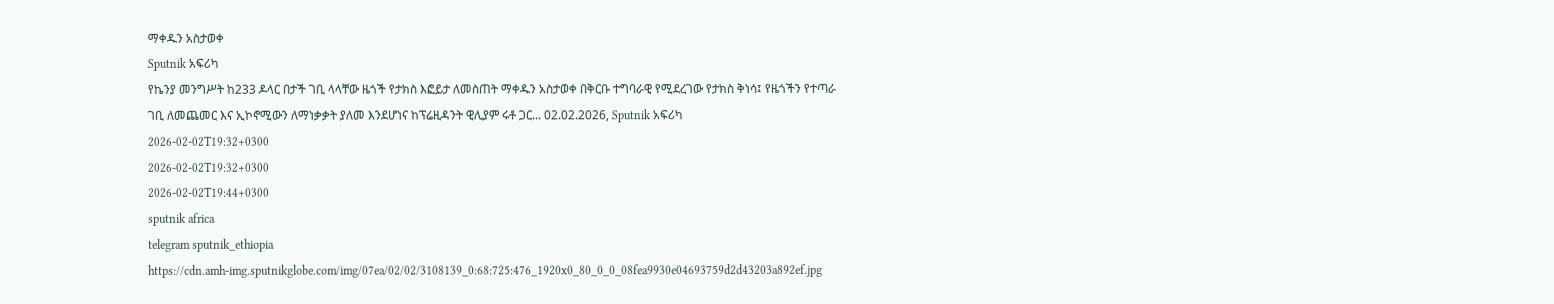ማቀዱን አስታወቀ
Sputnik አፍሪካ
የኬንያ መንግሥት ከ233 ዶላር በታች ገቢ ላላቸው ዜጎች የታክስ እፎይታ ለመስጠት ማቀዱን አስታወቀ በቅርቡ ተግባራዊ የሚደረገው የታክስ ቅነሳ፤ የዜጎችን የተጣራ ገቢ ለመጨመር እና ኢኮኖሚውን ለማነቃቃት ያለመ እንደሆነና ከፕሬዚዳንት ዊሊያም ሩቶ ጋር... 02.02.2026, Sputnik አፍሪካ
2026-02-02T19:32+0300
2026-02-02T19:32+0300
2026-02-02T19:44+0300
sputnik africa
telegram sputnik_ethiopia
https://cdn.amh-img.sputnikglobe.com/img/07ea/02/02/3108139_0:68:725:476_1920x0_80_0_0_08fea9930e04693759d2d43203a892ef.jpg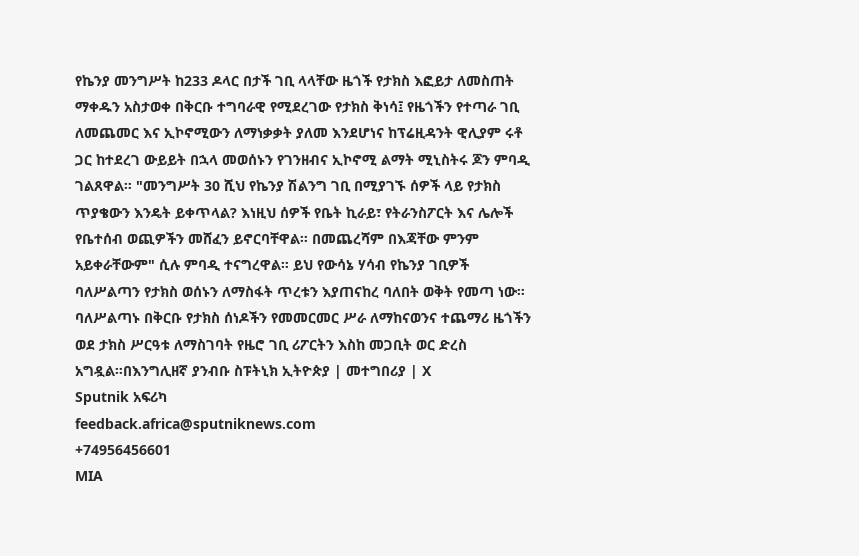የኬንያ መንግሥት ከ233 ዶላር በታች ገቢ ላላቸው ዜጎች የታክስ እፎይታ ለመስጠት ማቀዱን አስታወቀ በቅርቡ ተግባራዊ የሚደረገው የታክስ ቅነሳ፤ የዜጎችን የተጣራ ገቢ ለመጨመር እና ኢኮኖሚውን ለማነቃቃት ያለመ እንደሆነና ከፕሬዚዳንት ዊሊያም ሩቶ ጋር ከተደረገ ውይይት በኋላ መወሰኑን የገንዘብና ኢኮኖሚ ልማት ሚኒስትሩ ጆን ምባዲ ገልጸዋል። "መንግሥት 30 ሺህ የኬንያ ሽልንግ ገቢ በሚያገኙ ሰዎች ላይ የታክስ ጥያቄውን እንዴት ይቀጥላል? እነዚህ ሰዎች የቤት ኪራይ፣ የትራንስፖርት እና ሌሎች የቤተሰብ ወጪዎችን መሸፈን ይኖርባቸዋል። በመጨረሻም በእጃቸው ምንም አይቀራቸውም" ሲሉ ምባዲ ተናግረዋል። ይህ የውሳኔ ሃሳብ የኬንያ ገቢዎች ባለሥልጣን የታክስ ወሰኑን ለማስፋት ጥረቱን እያጠናከረ ባለበት ወቅት የመጣ ነው። ባለሥልጣኑ በቅርቡ የታክስ ሰነዶችን የመመርመር ሥራ ለማከናወንና ተጨማሪ ዜጎችን ወደ ታክስ ሥርዓቱ ለማስገባት የዜሮ ገቢ ሪፖርትን እስከ መጋቢት ወር ድረስ አግዷል።በእንግሊዘኛ ያንብቡ ስፑትኒክ ኢትዮጵያ | መተግበሪያ | X
Sputnik አፍሪካ
feedback.africa@sputniknews.com
+74956456601
MIA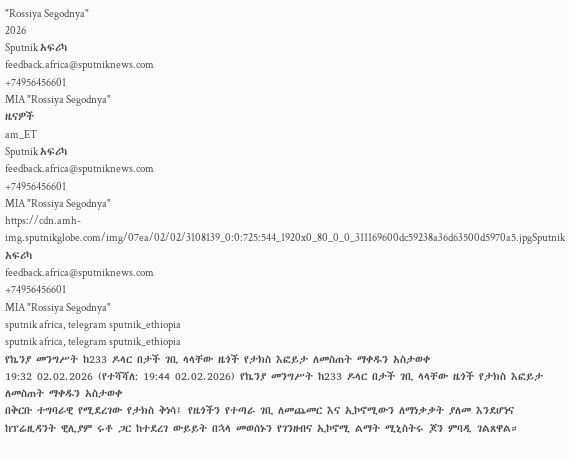"Rossiya Segodnya"
2026
Sputnik አፍሪካ
feedback.africa@sputniknews.com
+74956456601
MIA "Rossiya Segodnya"
ዜናዎች
am_ET
Sputnik አፍሪካ
feedback.africa@sputniknews.com
+74956456601
MIA "Rossiya Segodnya"
https://cdn.amh-img.sputnikglobe.com/img/07ea/02/02/3108139_0:0:725:544_1920x0_80_0_0_311169600dc59238a36d63500d5970a5.jpgSputnik አፍሪካ
feedback.africa@sputniknews.com
+74956456601
MIA "Rossiya Segodnya"
sputnik africa, telegram sputnik_ethiopia
sputnik africa, telegram sputnik_ethiopia
የኬንያ መንግሥት ከ233 ዶላር በታች ገቢ ላላቸው ዜጎች የታክስ እፎይታ ለመስጠት ማቀዱን አስታወቀ
19:32 02.02.2026 (የተሻሻለ: 19:44 02.02.2026) የኬንያ መንግሥት ከ233 ዶላር በታች ገቢ ላላቸው ዜጎች የታክስ እፎይታ ለመስጠት ማቀዱን አስታወቀ
በቅርቡ ተግባራዊ የሚደረገው የታክስ ቅነሳ፤ የዜጎችን የተጣራ ገቢ ለመጨመር እና ኢኮኖሚውን ለማነቃቃት ያለመ እንደሆነና ከፕሬዚዳንት ዊሊያም ሩቶ ጋር ከተደረገ ውይይት በኋላ መወሰኑን የገንዘብና ኢኮኖሚ ልማት ሚኒስትሩ ጆን ምባዲ ገልጸዋል።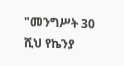"መንግሥት 30 ሺህ የኬንያ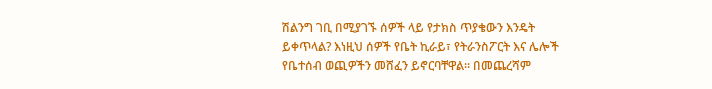ሽልንግ ገቢ በሚያገኙ ሰዎች ላይ የታክስ ጥያቄውን እንዴት ይቀጥላል? እነዚህ ሰዎች የቤት ኪራይ፣ የትራንስፖርት እና ሌሎች የቤተሰብ ወጪዎችን መሸፈን ይኖርባቸዋል። በመጨረሻም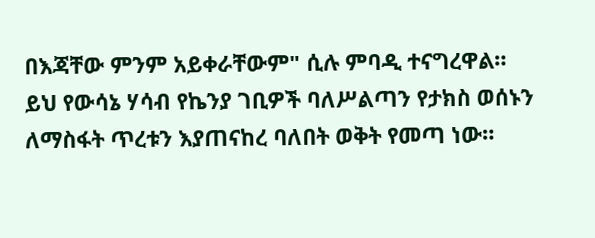በእጃቸው ምንም አይቀራቸውም" ሲሉ ምባዲ ተናግረዋል።
ይህ የውሳኔ ሃሳብ የኬንያ ገቢዎች ባለሥልጣን የታክስ ወሰኑን ለማስፋት ጥረቱን እያጠናከረ ባለበት ወቅት የመጣ ነው።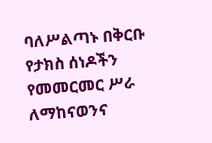ባለሥልጣኑ በቅርቡ የታክስ ሰነዶችን የመመርመር ሥራ ለማከናወንና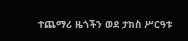ተጨማሪ ዜጎችን ወደ ታክስ ሥርዓቱ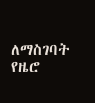ለማስገባት የዜሮ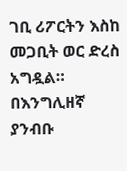ገቢ ሪፖርትን እስከ መጋቢት ወር ድረስ አግዷል።
በእንግሊዘኛ ያንብቡ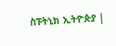ስፑትኒክ ኢትዮጵያ |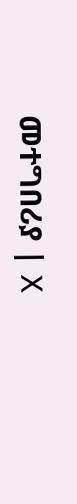መተግበሪያ | X